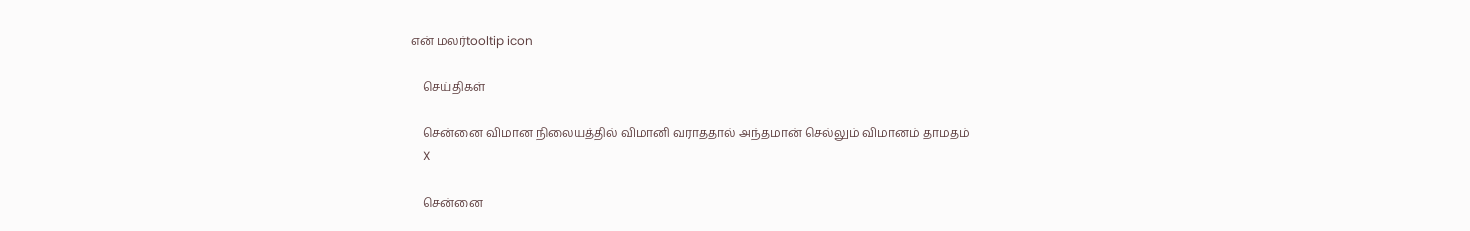என் மலர்tooltip icon

    செய்திகள்

    சென்னை விமான நிலையத்தில் விமானி வராததால் அந்தமான் செல்லும் விமானம் தாமதம்
    X

    சென்னை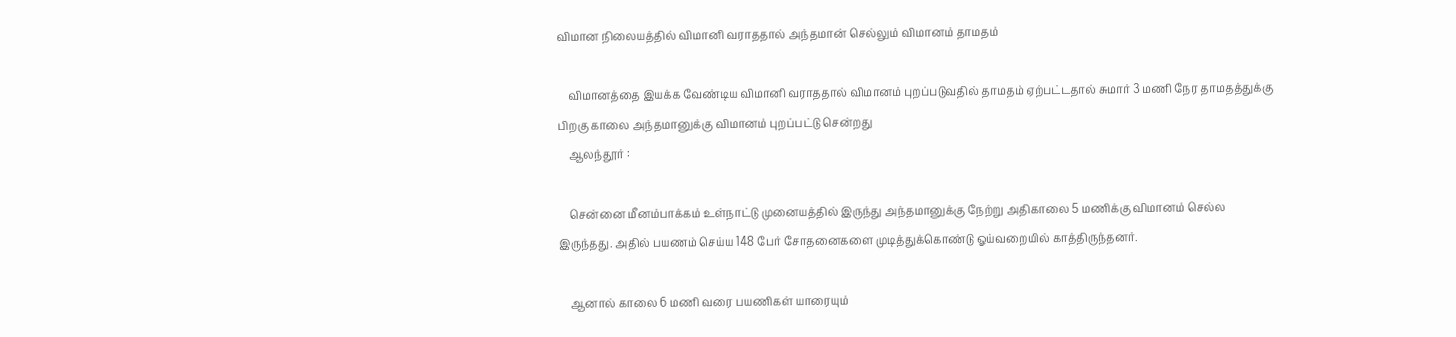விமான நிலையத்தில் விமானி வராததால் அந்தமான் செல்லும் விமானம் தாமதம்

    விமானத்தை இயக்க வேண்டிய விமானி வராததால் விமானம் புறப்படுவதில் தாமதம் ஏற்பட்டதால் சுமார் 3 மணி நேர தாமதத்துக்கு பிறகு காலை அந்தமானுக்கு விமானம் புறப்பட்டு சென்றது
    ஆலந்தூர் :

    சென்னை மீனம்பாக்கம் உள்நாட்டு முனையத்தில் இருந்து அந்தமானுக்கு நேற்று அதிகாலை 5 மணிக்கு விமானம் செல்ல இருந்தது. அதில் பயணம் செய்ய 148 பேர் சோதனைகளை முடித்துக்கொண்டு ஓய்வறையில் காத்திருந்தனர்.

    ஆனால் காலை 6 மணி வரை பயணிகள் யாரையும்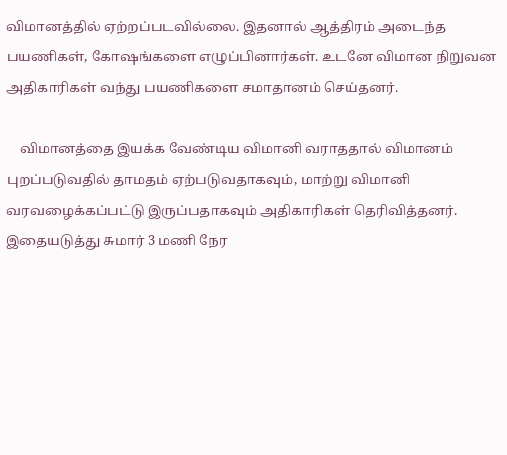விமானத்தில் ஏற்றப்படவில்லை. இதனால் ஆத்திரம் அடைந்த பயணிகள், கோஷங்களை எழுப்பினார்கள். உடனே விமான நிறுவன அதிகாரிகள் வந்து பயணிகளை சமாதானம் செய்தனர்.

    விமானத்தை இயக்க வேண்டிய விமானி வராததால் விமானம் புறப்படுவதில் தாமதம் ஏற்படுவதாகவும், மாற்று விமானி வரவழைக்கப்பட்டு இருப்பதாகவும் அதிகாரிகள் தெரிவித்தனர். இதையடுத்து சுமார் 3 மணி நேர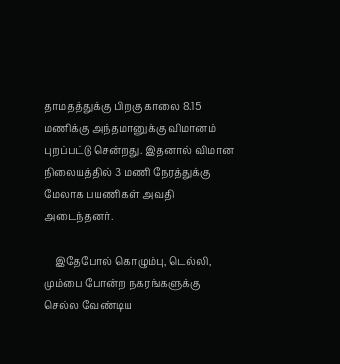தாமதத்துக்கு பிறகு காலை 8.15 மணிக்கு அந்தமானுக்கு விமானம் புறப்பட்டு சென்றது. இதனால் விமான நிலையத்தில் 3 மணி நேரத்துக்கு மேலாக பயணிகள் அவதி அடைந்தனர்.

    இதேபோல் கொழும்பு, டெல்லி, மும்பை போன்ற நகரங்களுக்கு செல்ல வேண்டிய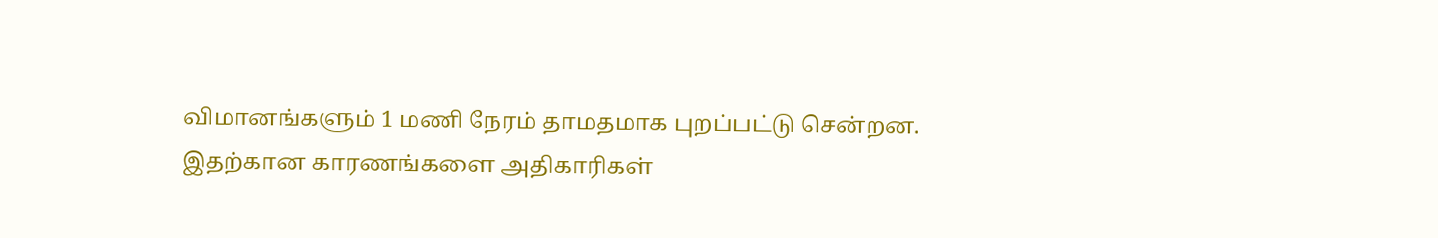விமானங்களும் 1 மணி நேரம் தாமதமாக புறப்பட்டு சென்றன. இதற்கான காரணங்களை அதிகாரிகள்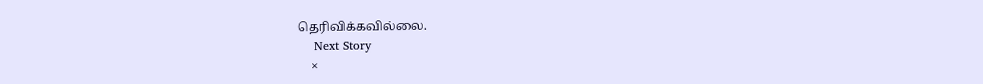தெரிவிக்கவில்லை.
    Next Story
    ×